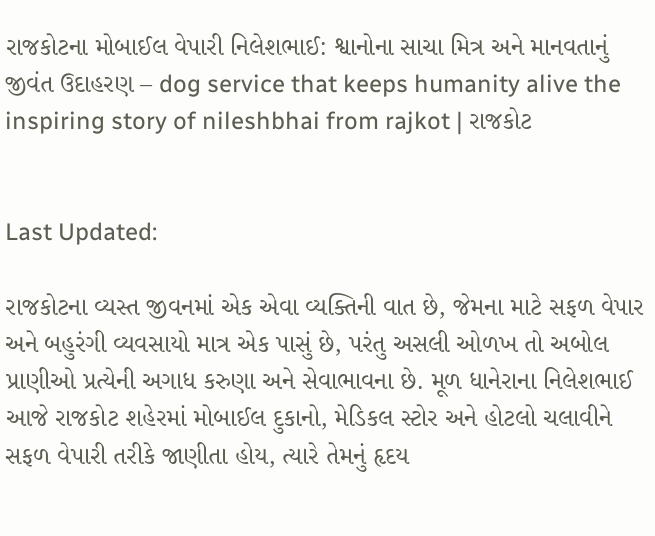રાજકોટના મોબાઈલ વેપારી નિલેશભાઈ: શ્વાનોના સાચા મિત્ર અને માનવતાનું જીવંત ઉદાહરણ – dog service that keeps humanity alive the inspiring story of nileshbhai from rajkot | રાજકોટ


Last Updated:

રાજકોટના વ્યસ્ત જીવનમાં એક એવા વ્યક્તિની વાત છે, જેમના માટે સફળ વેપાર અને બહુરંગી વ્યવસાયો માત્ર એક પાસું છે, પરંતુ અસલી ઓળખ તો અબોલ પ્રાણીઓ પ્રત્યેની અગાધ કરુણા અને સેવાભાવના છે. મૂળ ધાનેરાના નિલેશભાઈ આજે રાજકોટ શહેરમાં મોબાઈલ દુકાનો, મેડિકલ સ્ટોર અને હોટલો ચલાવીને સફળ વેપારી તરીકે જાણીતા હોય, ત્યારે તેમનું હૃદય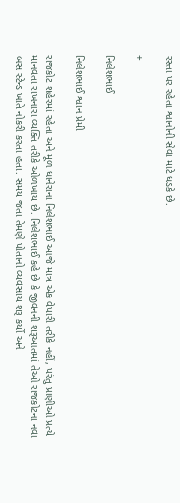રસ્તા પર રહેતા શ્વાનોની સેવા માટે ધડકે છે.

+

નિલેશભાઈ

નિલેશભાઈ શ્વાન પ્રેમી

રાજકોટ શહેરમાં રહેતા અને મૂળ ધાનેરાના નિલેશભાઈ આજે માત્ર એક વેપારી તરીકે નહીં, પરંતુ પ્રાણીઓ પ્રત્યે માનવતા રાખનારા વ્યક્તિ તરીકે ઓળખાય છે. નિલેશભાઈ કહે છે કે જીવનની શરૂઆતમાં તેઓ રાજકોટના નવા બસ સ્ટેન્ડ ખાતે નોકરી કરતા હતા. સમય જતા તેમણે પોતાનો વ્યવસાય શરૂ કર્યો અને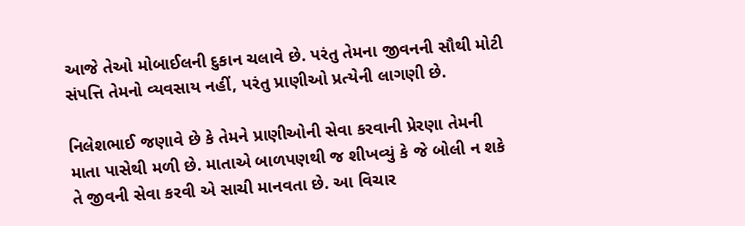આજે તેઓ મોબાઈલની દુકાન ચલાવે છે. પરંતુ તેમના જીવનની સૌથી મોટી સંપત્તિ તેમનો વ્યવસાય નહીં, પરંતુ પ્રાણીઓ પ્રત્યેની લાગણી છે.

નિલેશભાઈ જણાવે છે કે તેમને પ્રાણીઓની સેવા કરવાની પ્રેરણા તેમની માતા પાસેથી મળી છે. માતાએ બાળપણથી જ શીખવ્યું કે જે બોલી ન શકે તે જીવની સેવા કરવી એ સાચી માનવતા છે. આ વિચાર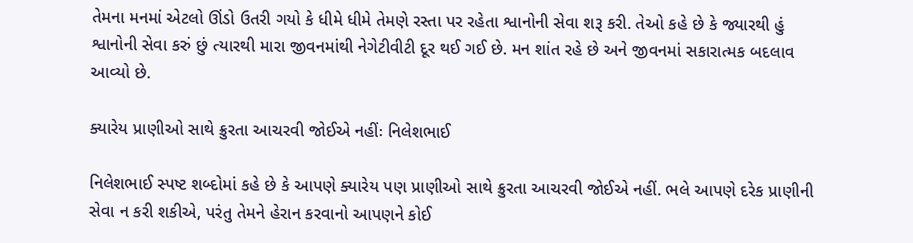તેમના મનમાં એટલો ઊંડો ઉતરી ગયો કે ધીમે ધીમે તેમણે રસ્તા પર રહેતા શ્વાનોની સેવા શરૂ કરી. તેઓ કહે છે કે જ્યારથી હું શ્વાનોની સેવા કરું છું ત્યારથી મારા જીવનમાંથી નેગેટીવીટી દૂર થઈ ગઈ છે. મન શાંત રહે છે અને જીવનમાં સકારાત્મક બદલાવ આવ્યો છે.

ક્યારેય પ્રાણીઓ સાથે ક્રુરતા આચરવી જોઈએ નહીંઃ નિલેશભાઈ

નિલેશભાઈ સ્પષ્ટ શબ્દોમાં કહે છે કે આપણે ક્યારેય પણ પ્રાણીઓ સાથે ક્રુરતા આચરવી જોઈએ નહીં. ભલે આપણે દરેક પ્રાણીની સેવા ન કરી શકીએ, પરંતુ તેમને હેરાન કરવાનો આપણને કોઈ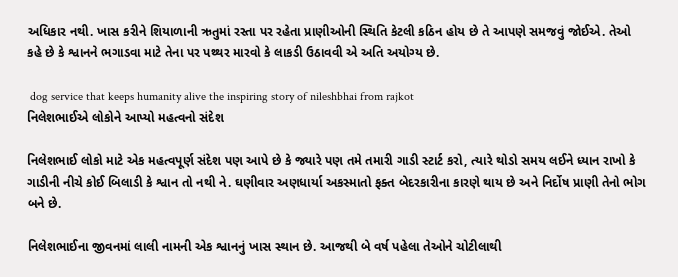અધિકાર નથી. ખાસ કરીને શિયાળાની ઋતુમાં રસ્તા પર રહેતા પ્રાણીઓની સ્થિતિ કેટલી કઠિન હોય છે તે આપણે સમજવું જોઈએ. તેઓ કહે છે કે શ્વાનને ભગાડવા માટે તેના પર પથ્થર મારવો કે લાકડી ઉઠાવવી એ અતિ અયોગ્ય છે.

 dog service that keeps humanity alive the inspiring story of nileshbhai from rajkot
નિલેશભાઈએ લોકોને આપ્યો મહત્વનો સંદેશ

નિલેશભાઈ લોકો માટે એક મહત્વપૂર્ણ સંદેશ પણ આપે છે કે જ્યારે પણ તમે તમારી ગાડી સ્ટાર્ટ કરો, ત્યારે થોડો સમય લઈને ધ્યાન રાખો કે ગાડીની નીચે કોઈ બિલાડી કે શ્વાન તો નથી ને. ઘણીવાર અણધાર્યા અકસ્માતો ફક્ત બેદરકારીના કારણે થાય છે અને નિર્દોષ પ્રાણી તેનો ભોગ બને છે.

નિલેશભાઈના જીવનમાં લાલી નામની એક શ્વાનનું ખાસ સ્થાન છે. આજથી બે વર્ષ પહેલા તેઓને ચોટીલાથી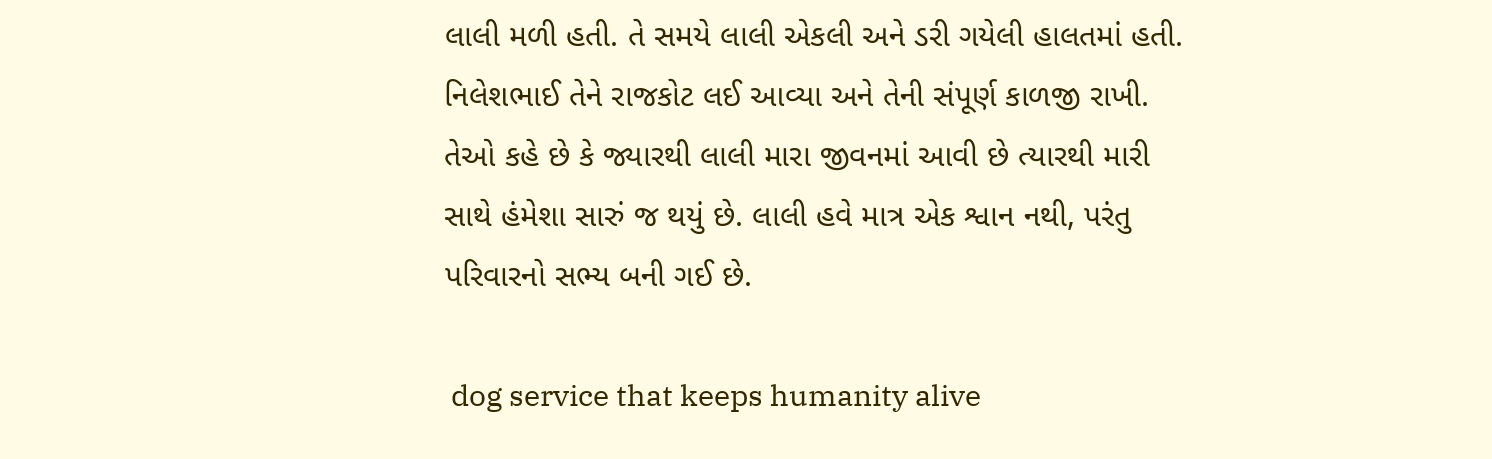લાલી મળી હતી. તે સમયે લાલી એકલી અને ડરી ગયેલી હાલતમાં હતી. નિલેશભાઈ તેને રાજકોટ લઈ આવ્યા અને તેની સંપૂર્ણ કાળજી રાખી. તેઓ કહે છે કે જ્યારથી લાલી મારા જીવનમાં આવી છે ત્યારથી મારી સાથે હંમેશા સારું જ થયું છે. લાલી હવે માત્ર એક શ્વાન નથી, પરંતુ પરિવારનો સભ્ય બની ગઈ છે.

 dog service that keeps humanity alive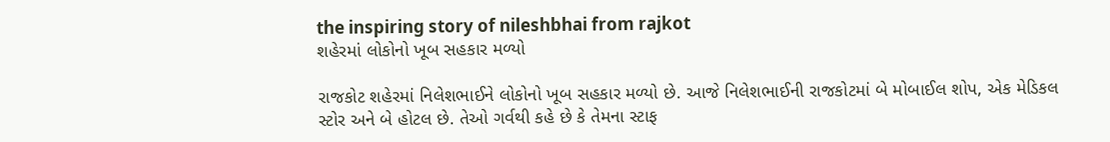the inspiring story of nileshbhai from rajkot
શહેરમાં લોકોનો ખૂબ સહકાર મળ્યો

રાજકોટ શહેરમાં નિલેશભાઈને લોકોનો ખૂબ સહકાર મળ્યો છે. આજે નિલેશભાઈની રાજકોટમાં બે મોબાઈલ શોપ, એક મેડિકલ સ્ટોર અને બે હોટલ છે. તેઓ ગર્વથી કહે છે કે તેમના સ્ટાફ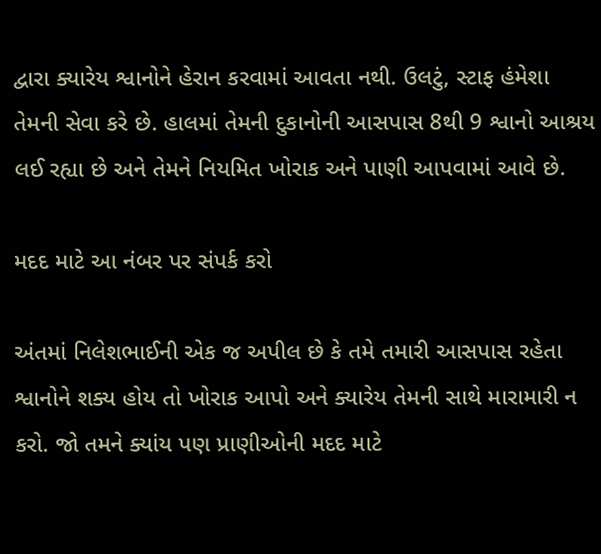દ્વારા ક્યારેય શ્વાનોને હેરાન કરવામાં આવતા નથી. ઉલટું, સ્ટાફ હંમેશા તેમની સેવા કરે છે. હાલમાં તેમની દુકાનોની આસપાસ 8થી 9 શ્વાનો આશ્રય લઈ રહ્યા છે અને તેમને નિયમિત ખોરાક અને પાણી આપવામાં આવે છે.

મદદ માટે આ નંબર પર સંપર્ક કરો

અંતમાં નિલેશભાઈની એક જ અપીલ છે કે તમે તમારી આસપાસ રહેતા શ્વાનોને શક્ય હોય તો ખોરાક આપો અને ક્યારેય તેમની સાથે મારામારી ન કરો. જો તમને ક્યાંય પણ પ્રાણીઓની મદદ માટે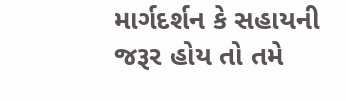માર્ગદર્શન કે સહાયની જરૂર હોય તો તમે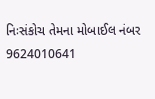નિઃસંકોચ તેમના મોબાઈલ નંબર 9624010641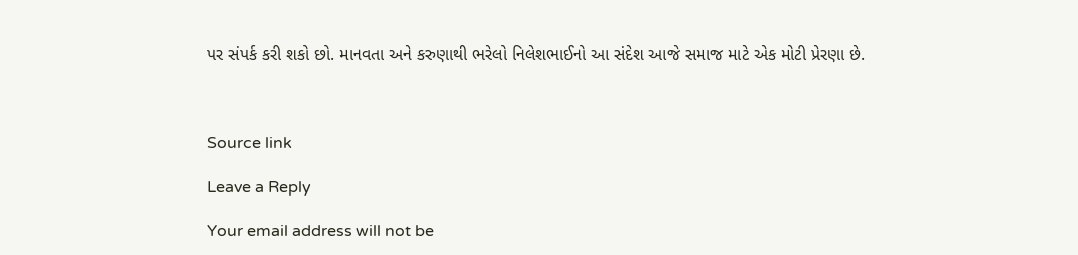પર સંપર્ક કરી શકો છો. માનવતા અને કરુણાથી ભરેલો નિલેશભાઈનો આ સંદેશ આજે સમાજ માટે એક મોટી પ્રેરણા છે.



Source link

Leave a Reply

Your email address will not be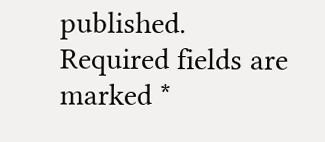published. Required fields are marked *